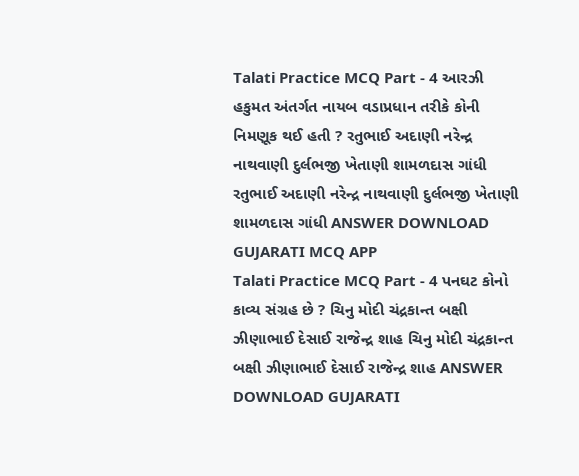Talati Practice MCQ Part - 4 આરઝી હકુમત અંતર્ગત નાયબ વડાપ્રધાન તરીકે કોની નિમણૂક થઈ હતી ? રતુભાઈ અદાણી નરેન્દ્ર નાથવાણી દુર્લભજી ખેતાણી શામળદાસ ગાંધી રતુભાઈ અદાણી નરેન્દ્ર નાથવાણી દુર્લભજી ખેતાણી શામળદાસ ગાંધી ANSWER DOWNLOAD GUJARATI MCQ APP
Talati Practice MCQ Part - 4 પનઘટ કોનો કાવ્ય સંગ્રહ છે ? ચિનુ મોદી ચંદ્રકાન્ત બક્ષી ઝીણાભાઈ દેસાઈ રાજેન્દ્ર શાહ ચિનુ મોદી ચંદ્રકાન્ત બક્ષી ઝીણાભાઈ દેસાઈ રાજેન્દ્ર શાહ ANSWER DOWNLOAD GUJARATI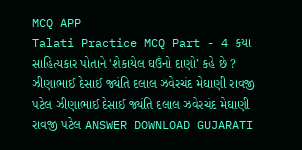MCQ APP
Talati Practice MCQ Part - 4 કયા સાહિત્યકાર પોતાને 'શેકાયેલ ઘઉંનો દાણો’ કહે છે ? ઝીણાભાઈ દેસાઈ જ્યંતિ દલાલ ઝવેરચંદ મેઘાણી રાવજી પટેલ ઝીણાભાઈ દેસાઈ જ્યંતિ દલાલ ઝવેરચંદ મેઘાણી રાવજી પટેલ ANSWER DOWNLOAD GUJARATI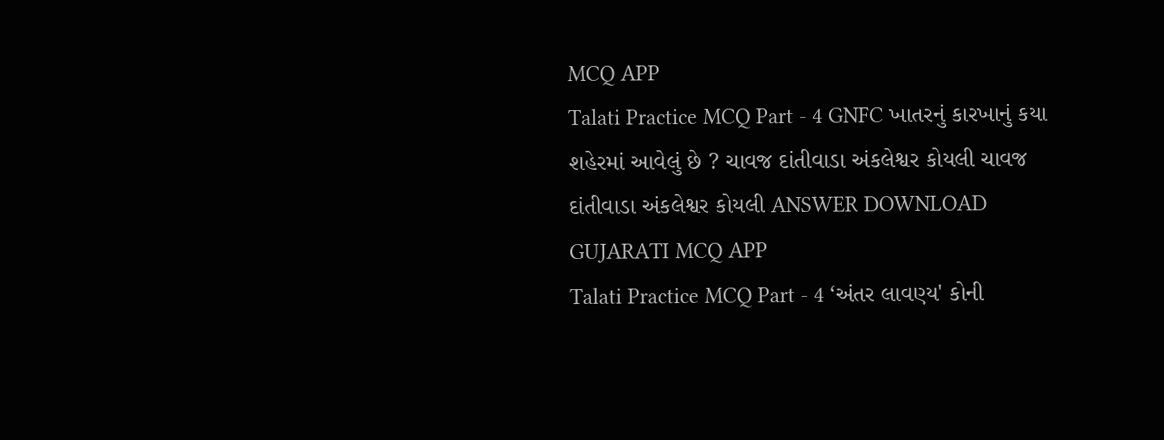MCQ APP
Talati Practice MCQ Part - 4 GNFC ખાતરનું કારખાનું કયા શહેરમાં આવેલું છે ? ચાવજ દાંતીવાડા અંકલેશ્વર કોયલી ચાવજ દાંતીવાડા અંકલેશ્વર કોયલી ANSWER DOWNLOAD GUJARATI MCQ APP
Talati Practice MCQ Part - 4 ‘અંતર લાવણ્ય' કોની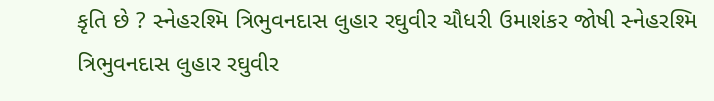કૃતિ છે ? સ્નેહરશ્મિ ત્રિભુવનદાસ લુહાર રઘુવીર ચૌધરી ઉમાશંકર જોષી સ્નેહરશ્મિ ત્રિભુવનદાસ લુહાર રઘુવીર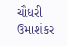ચૌધરી ઉમાશંકર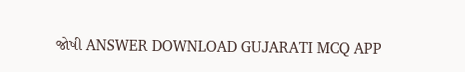જોષી ANSWER DOWNLOAD GUJARATI MCQ APP